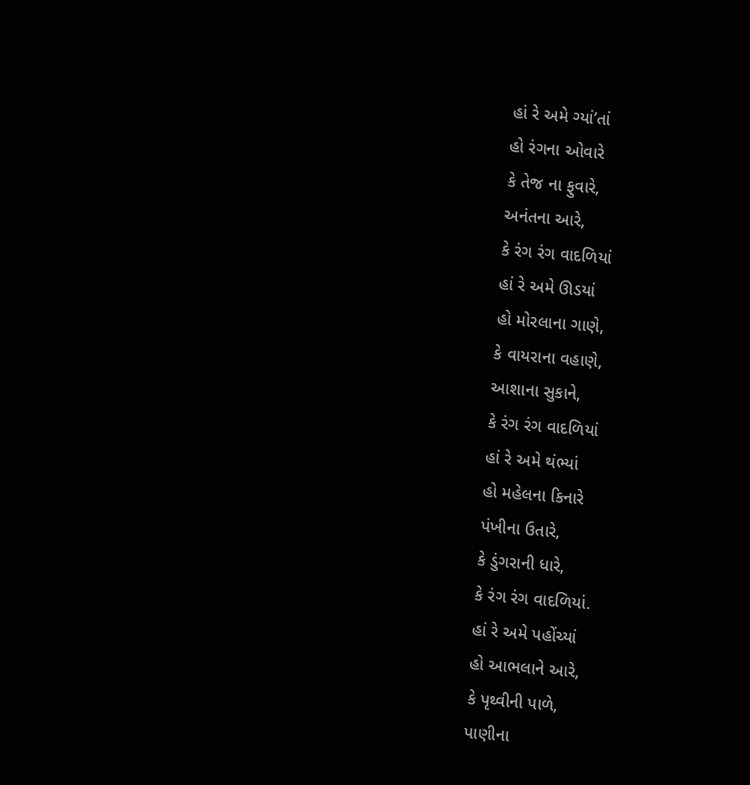હાં રે અમે ગ્યાં’તાં
હો રંગના ઓવારે
કે તેજ ના ફુવારે,
અનંતના આરે,
કે રંગ રંગ વાદળિયાં
હાં રે અમે ઊડયાં
હો મોરલાના ગાણે,
કે વાયરાના વહાણે,
આશાના સુકાને,
કે રંગ રંગ વાદળિયાં
હાં રે અમે થંભ્યાં
હો મહેલના કિનારે
પંખીના ઉતારે,
કે ડુંગરાની ધારે,
કે રંગ રંગ વાદળિયાં.
હાં રે અમે પહોંચ્યાં
હો આભલાને આરે,
કે પૃથ્વીની પાળે,
પાણીના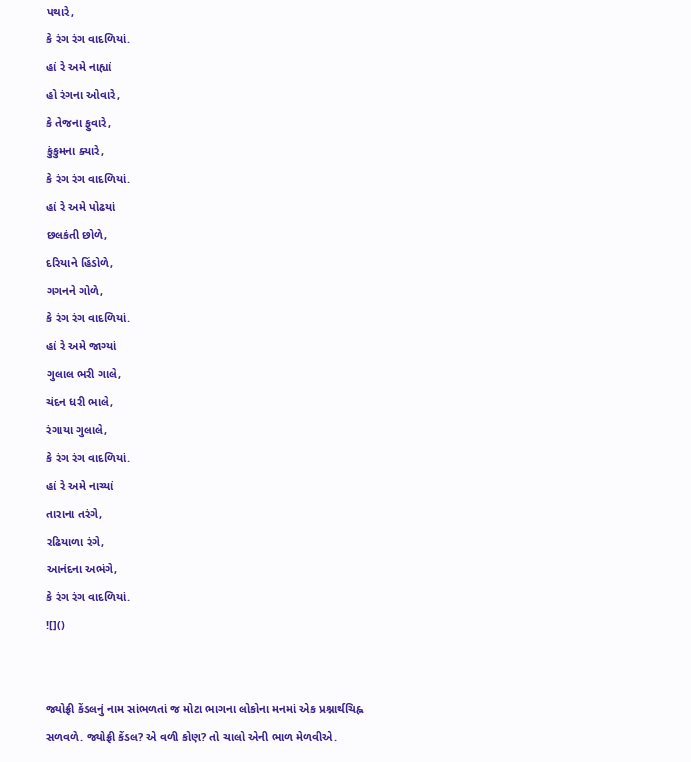પથારે,
કે રંગ રંગ વાદળિયાં.
હાં રે અમે નાહ્યાં
હો રંગના ઓવારે,
કે તેજના ફુવારે,
કુંકુમના ક્યારે,
કે રંગ રંગ વાદળિયાં.
હાં રે અમે પોઢયાં
છલકંતી છોળે,
દરિયાને હિંડોળે,
ગગનને ગોળે,
કે રંગ રંગ વાદળિયાં.
હાં રે અમે જાગ્યાં
ગુલાલ ભરી ગાલે,
ચંદન ધરી ભાલે,
રંગાયા ગુલાલે,
કે રંગ રંગ વાદળિયાં.
હાં રે અમે નાચ્યાં
તારાના તરંગે,
રઢિયાળા રંગે,
આનંદના અભંગે,
કે રંગ રંગ વાદળિયાં.
![]()


જ્યોફ્રી કેંડલનું નામ સાંભળતાં જ મોટા ભાગના લોકોના મનમાં એક પ્રશ્નાર્થચિહ્ન સળવળે. જ્યોફ્રી કેંડલ? એ વળી કોણ? તો ચાલો એની ભાળ મેળવીએ.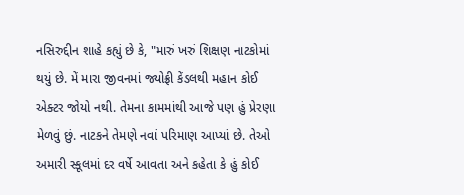નસિરુદ્દીન શાહે કહ્યું છે કે, "મારું ખરું શિક્ષણ નાટકોમાં થયું છે. મેં મારા જીવનમાં જ્યોફ્રી કેંડલથી મહાન કોઈ એક્ટર જોયો નથી. તેમના કામમાંથી આજે પણ હું પ્રેરણા મેળવું છું. નાટકને તેમણે નવાં પરિમાણ આપ્યાં છે. તેઓ અમારી સ્કૂલમાં દર વર્ષે આવતા અને કહેતા કે હું કોઈ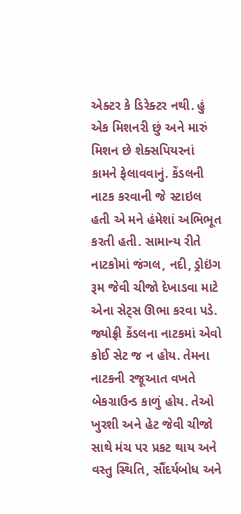એક્ટર કે ડિરેક્ટર નથી. હું એક મિશનરી છું અને મારું મિશન છે શેક્સપિયરનાં કામને ફેલાવવાનું. કેંડલની નાટક કરવાની જે સ્ટાઇલ હતી એ મને હંમેશાં અભિભૂત કરતી હતી. સામાન્ય રીતે નાટકોમાં જંગલ, નદી, ડ્રોઇંગ રૂમ જેવી ચીજો દેખાડવા માટે એના સેટ્સ ઊભા કરવા પડે. જ્યોફ્રી કેંડલના નાટકમાં એવો કોઈ સેટ જ ન હોય. તેમના નાટકની રજૂઆત વખતે બેકગ્રાઉન્ડ કાળું હોય. તેઓ ખુરશી અને હેટ જેવી ચીજો સાથે મંચ પર પ્રકટ થાય અને વસ્તુ સ્થિતિ, સૌંદર્યબોધ અને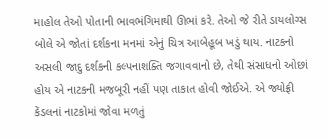માહોલ તેઓ પોતાની ભાવભંગિમાથી ઊભાં કરે. તેઓ જે રીતે ડાયલોગ્સ બોલે એ જોતાં દર્શકના મનમાં એનું ચિત્ર આબેહૂબ ખડું થાય. નાટકનો અસલી જાદુ દર્શકની કલ્પનાશક્તિ જગાવવાનો છે, તેથી સંસાધનો ઓછાં હોય એ નાટકની મજબૂરી નહીં પણ તાકાત હોવી જોઈએ. એ જ્યોફ્રી કેંડલનાં નાટકોમાં જોવા મળતું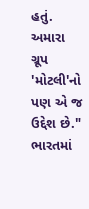હતું. અમારા ગ્રૂપ 'મોટલી'નો પણ એ જ ઉદ્દેશ છે."
ભારતમાં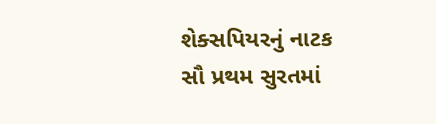શેક્સપિયરનું નાટક સૌ પ્રથમ સુરતમાં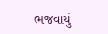ભજવાયું